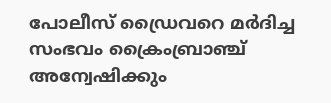പോലീസ് ഡ്രൈവറെ മര്‍ദിച്ച സംഭവം ക്രൈംബ്രാഞ്ച് അന്വേഷിക്കും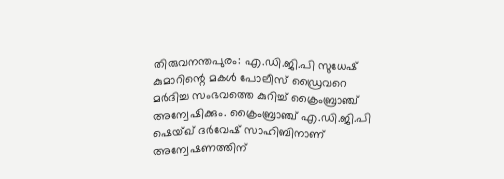തിരുവനന്തപുരം: എ.ഡി.ജി.പി സുധേഷ് കുമാറിന്റെ മകള്‍ പോലീസ് ഡ്രൈവറെ മര്‍ദിച്ച സംഭവത്തെ കുറിച്ച്‌ ക്രൈംബ്രാഞ്ച് അന്വേഷിക്കും. ക്രൈംബ്രാഞ്ച് എ.ഡി.ജി.പി ഷെയ്ഖ് ദര്‍വേഷ് സാഹിബിനാണ് അന്വേഷണത്തിന്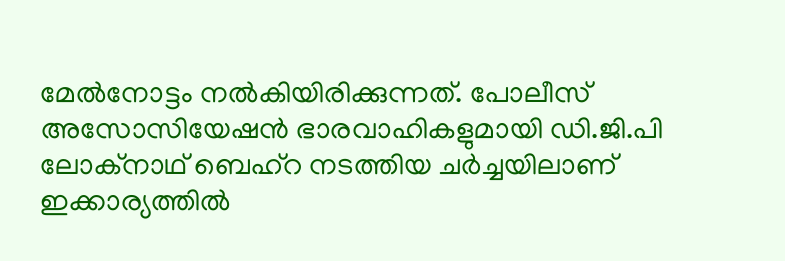മേല്‍നോട്ടം നല്‍കിയിരിക്കുന്നത്. പോലീസ് അസോസിയേഷന്‍ ഭാരവാഹികളുമായി ഡി.ജി.പി ലോക്‌നാഥ് ബെഹ്‌റ നടത്തിയ ചര്‍ച്ചയിലാണ് ഇക്കാര്യത്തില്‍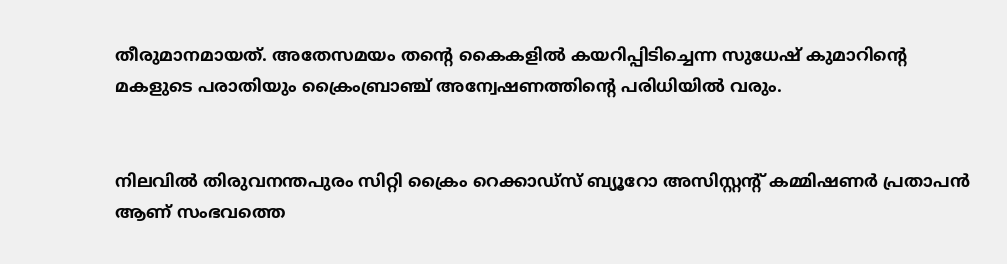തീരുമാനമായത്. അതേസമയം തന്റെ കൈകളില്‍ കയറിപ്പിടിച്ചെന്ന സുധേഷ് കുമാറിന്റെ മകളുടെ പരാതിയും ക്രൈംബ്രാഞ്ച് അന്വേഷണത്തിന്റെ പരിധിയില്‍ വരും.


നിലവില്‍ തിരുവനന്തപുരം സിറ്റി ക്രൈം റെക്കാഡ്‌സ് ബ്യൂറോ അസിസ്റ്റന്റ് കമ്മിഷണര്‍ പ്രതാപന്‍ ആണ് സംഭവത്തെ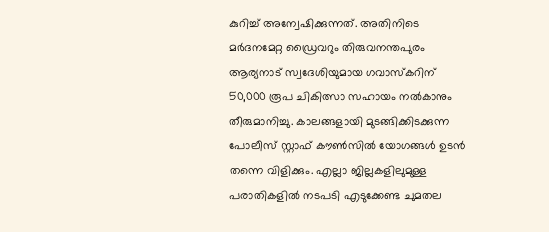കുറിച്ച്‌ അന്വേഷിക്കുന്നത്. അതിനിടെ മര്‍ദനമേറ്റ ഡ്രൈവറും തിരുവനന്തപുരം ആര്യനാട് സ്വദേശിയുമായ ഗവാസ്‌കറിന് 50,000 രൂപ ചികിത്സാ സഹായം നല്‍കാനും തീരുമാനിച്ചു. കാലങ്ങളായി മുടങ്ങിക്കിടക്കുന്ന പോലീസ് സ്റ്റാഫ് കൗണ്‍സില്‍ യോഗങ്ങള്‍ ഉടന്‍ തന്നെ വിളിക്കും. എല്ലാ ജില്ലകളിലുമുള്ള പരാതികളില്‍ നടപടി എടുക്കേണ്ട ചുമതല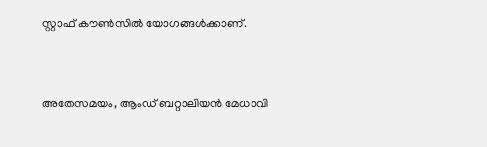സ്റ്റാഫ് കൗണ്‍സില്‍ യോഗങ്ങള്‍ക്കാണ്.


അതേസമയം, ആംഡ് ബറ്റാലിയന്‍ മേധാവി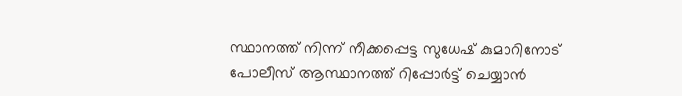സ്ഥാനത്ത് നിന്ന് നീക്കപ്പെട്ട സുധേഷ് കുമാറിനോട് പോലീസ് ആസ്ഥാനത്ത് റിപ്പോര്‍ട്ട് ചെയ്യാന്‍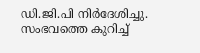ഡി.ജി.പി നിര്‍ദേശിച്ചു. സംഭവത്തെ കുറിച്ച്‌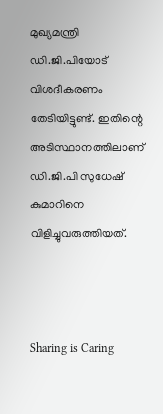മുഖ്യമന്ത്രി ഡി.ജി.പിയോട് വിശദീകരണം തേടിയിട്ടുണ്ട്. ഇതിന്റെ അടിസ്ഥാനത്തിലാണ് ഡി.ജി.പി സുധേഷ് കുമാറിനെ വിളിച്ചുവരുത്തിയത്.



Sharing is Caring